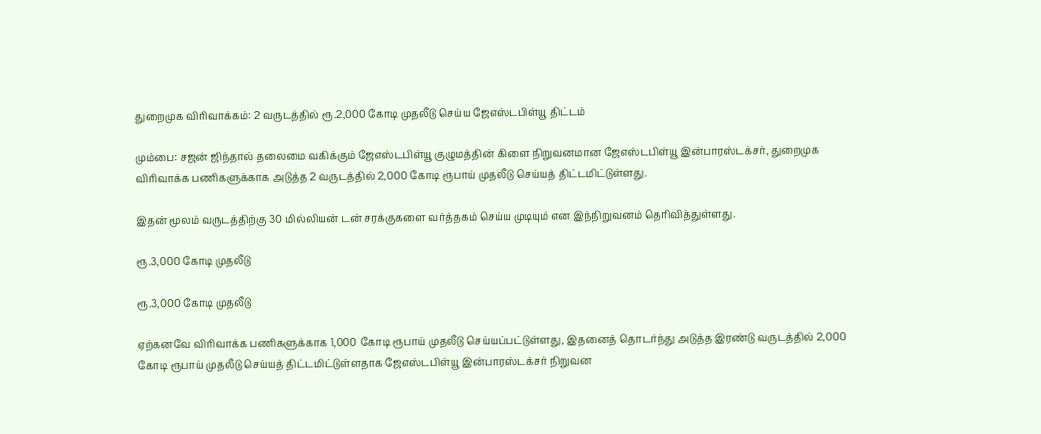துறைமுக விரிவாக்கம்: 2 வருடத்தில் ரூ.2,000 கோடி முதலீடு செய்ய ஜேஎஸ்டபிள்யூ திட்டம்

மும்பை: சஜன் ஜிந்தால் தலைமை வகிக்கும் ஜேஎஸ்டபிள்யூ குழுமத்தின் கிளை நிறுவனமான ஜேஎஸ்டபிள்யூ இன்பாரஸ்டக்சர், துறைமுக விரிவாக்க பணிகளுக்காக அடுத்த 2 வருடத்தில் 2,000 கோடி ரூபாய் முதலீடு செய்யத் திட்டமிட்டுள்ளது.

இதன் மூலம் வருடத்திற்கு 30 மில்லியன் டன் சரக்குகளை வர்த்தகம் செய்ய முடியும் என இந்நிறுவனம் தெரிவித்துள்ளது.

ரூ.3,000 கோடி முதலீடு

ரூ.3,000 கோடி முதலீடு

ஏற்கனவே விரிவாக்க பணிகளுக்காக 1,000 கோடி ரூபாய் முதலீடு செய்யப்பட்டுள்ளது, இதனைத் தொடர்ந்து அடுத்த இரண்டு வருடத்தில் 2,000 கோடி ரூபாய் முதலீடு செய்யத் திட்டமிட்டுள்ளதாக ஜேஎஸ்டபிள்யூ இன்பாரஸ்டக்சர் நிறுவன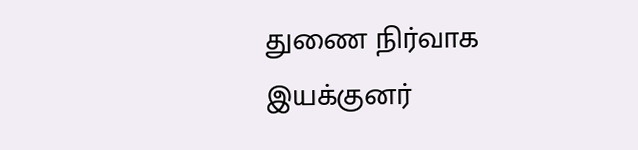துணை நிர்வாக இயக்குனர்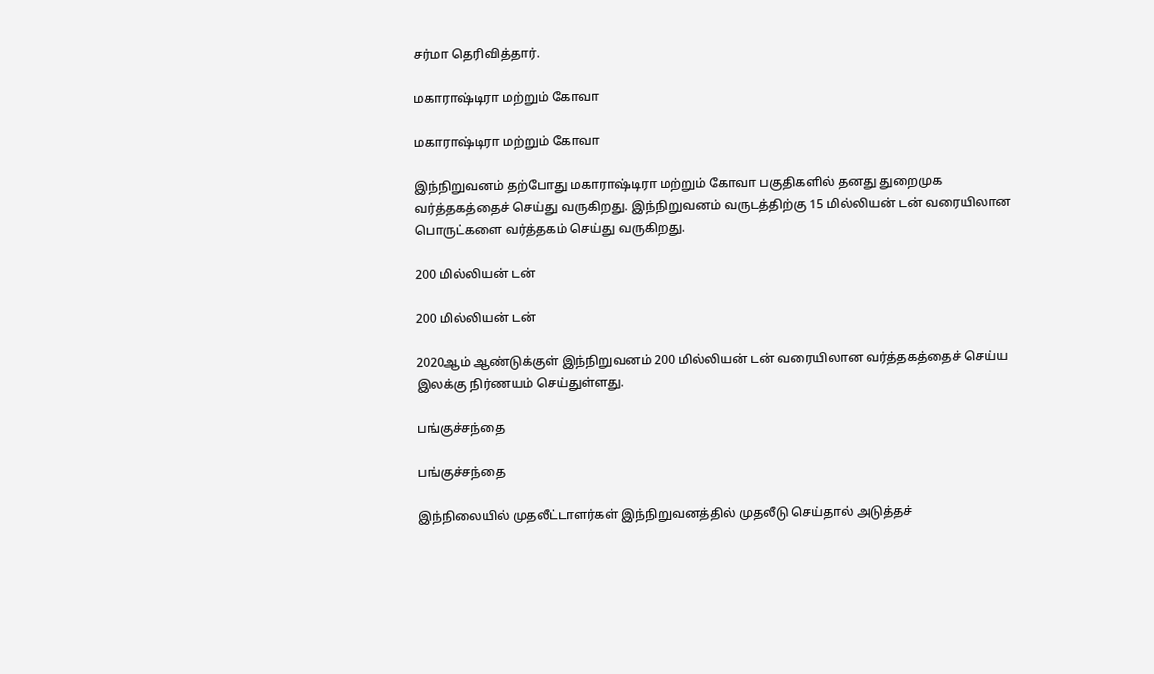சர்மா தெரிவித்தார்.

மகாராஷ்டிரா மற்றும் கோவா

மகாராஷ்டிரா மற்றும் கோவா

இந்நிறுவனம் தற்போது மகாராஷ்டிரா மற்றும் கோவா பகுதிகளில் தனது துறைமுக வர்த்தகத்தைச் செய்து வருகிறது. இந்நிறுவனம் வருடத்திற்கு 15 மில்லியன் டன் வரையிலான பொருட்களை வர்த்தகம் செய்து வருகிறது.

200 மில்லியன் டன்

200 மில்லியன் டன்

2020ஆம் ஆண்டுக்குள் இந்நிறுவனம் 200 மில்லியன் டன் வரையிலான வர்த்தகத்தைச் செய்ய இலக்கு நிர்ணயம் செய்துள்ளது.

பங்குச்சந்தை

பங்குச்சந்தை

இந்நிலையில் முதலீட்டாளர்கள் இந்நிறுவனத்தில் முதலீடு செய்தால் அடுத்தச்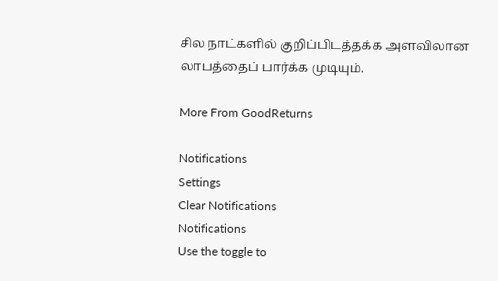சில நாட்களில் குறிப்பிடத்தக்க அளவிலான லாபத்தைப் பார்க்க முடியும்.

More From GoodReturns

Notifications
Settings
Clear Notifications
Notifications
Use the toggle to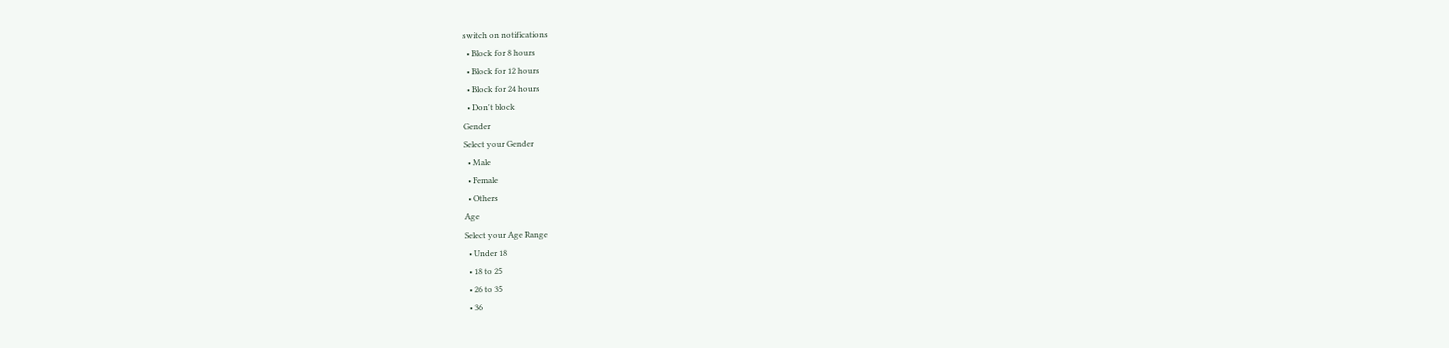switch on notifications
  • Block for 8 hours
  • Block for 12 hours
  • Block for 24 hours
  • Don't block
Gender
Select your Gender
  • Male
  • Female
  • Others
Age
Select your Age Range
  • Under 18
  • 18 to 25
  • 26 to 35
  • 36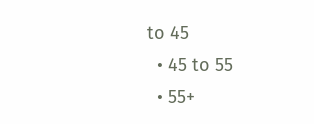to 45
  • 45 to 55
  • 55+